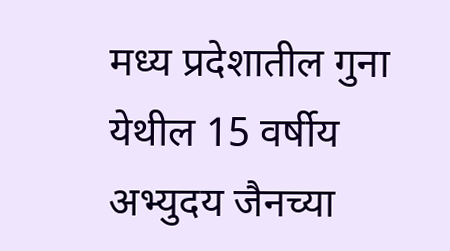मध्य प्रदेशातील गुना येथील 15 वर्षीय अभ्युदय जैनच्या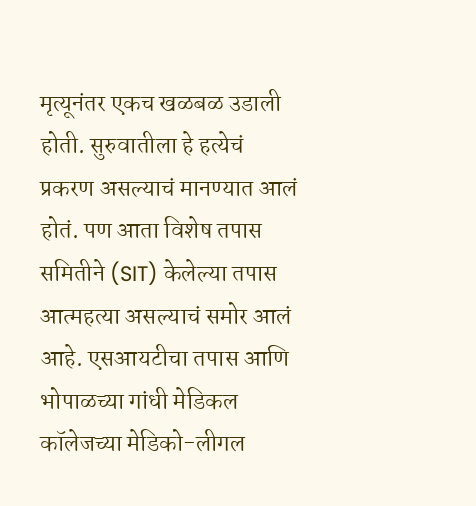मृत्यूनंतर एकच खळबळ उडाली होती. सुरुवातीला हे हत्येचं प्रकरण असल्याचं मानण्यात आलं होतं. पण आता विशेष तपास समितीने (SIT) केलेल्या तपास आत्महत्या असल्याचं समोर आलं आहे. एसआयटीचा तपास आणि भोपाळच्या गांधी मेडिकल कॉलेजच्या मेडिको-लीगल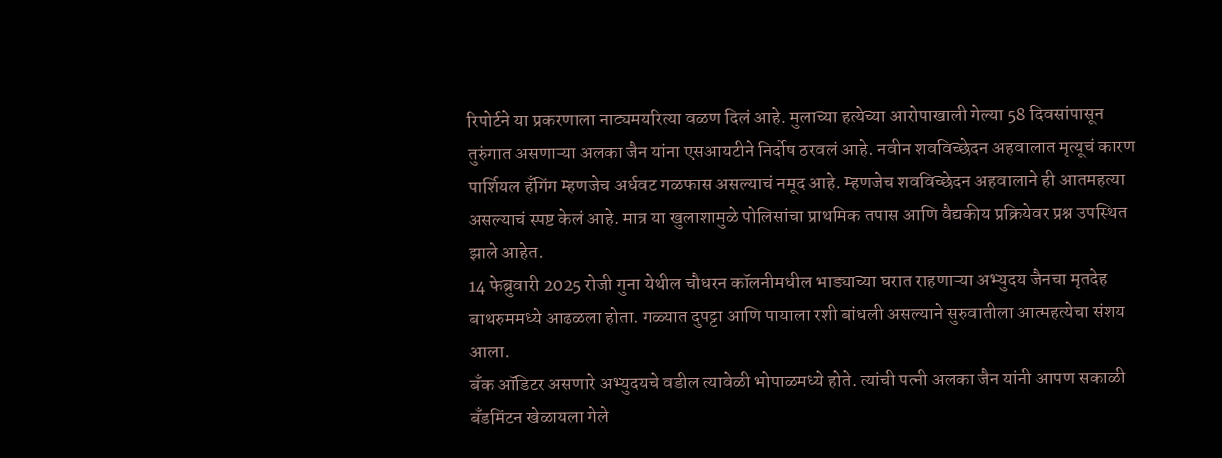रिपोर्टने या प्रकरणाला नाट्यमयरित्या वळण दिलं आहे. मुलाच्या हत्येच्या आरोपाखाली गेल्या 58 दिवसांपासून तुरुंगात असणाऱ्या अलका जैन यांना एसआयटीने निर्दोष ठरवलं आहे. नवीन शवविच्छेदन अहवालात मृत्यूचं कारण पार्शियल हँगिंग म्हणजेच अर्धवट गळफास असल्याचं नमूद आहे. म्हणजेच शवविच्छेदन अहवालाने ही आतमहत्या असल्याचं स्पष्ट केलं आहे. मात्र या खुलाशामुळे पोलिसांचा प्राथमिक तपास आणि वैद्यकीय प्रक्रियेवर प्रश्न उपस्थित झाले आहेत.
14 फेब्रुवारी 2025 रोजी गुना येथील चौधरन कॉलनीमधील भाड्याच्या घरात राहणाऱ्या अभ्युदय जैनचा मृतदेह बाथरुममध्ये आढळला होता. गळ्यात दुपट्टा आणि पायाला रशी बांधली असल्याने सुरुवातीला आत्महत्येचा संशय आला.
बँक ऑडिटर असणारे अभ्युदयचे वडील त्यावेळी भोपाळमध्ये होते. त्यांची पत्नी अलका जैन यांनी आपण सकाळी बँडमिंटन खेळायला गेले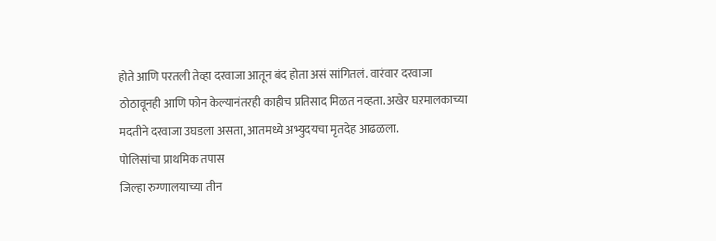होते आणि परतली तेव्हा दरवाजा आतून बंद होता असं सांगितलं. वारंवार दरवाजा ठोठावूनही आणि फोन केल्यानंतरही काहीच प्रतिसाद मिळत नव्हता. अखेर घऱमालकाच्या मदतीने दरवाजा उघडला असता, आतमध्ये अभ्युदयचा मृतदेह आढळला.
पोलिसांचा प्राथमिक तपास
जिल्हा रुग्णालयाच्या तीन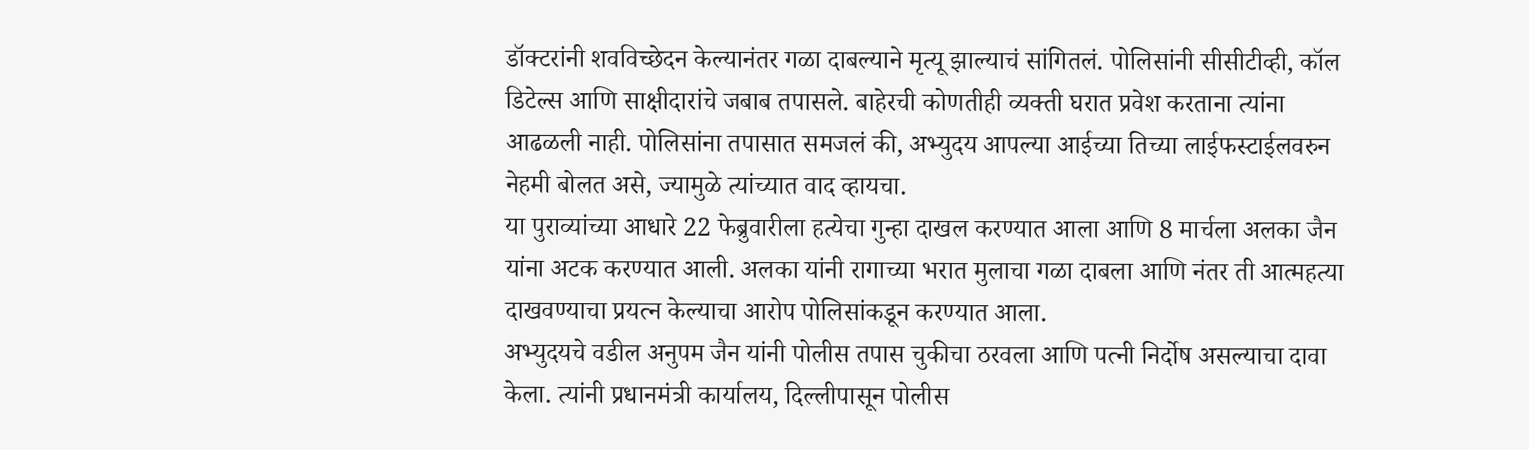डॉक्टरांनी शवविच्छेदन केल्यानंतर गळा दाबल्याने मृत्यू झाल्याचं सांगितलं. पोलिसांनी सीसीटीव्ही, कॉल डिटेल्स आणि साक्षीदारांचे जबाब तपासले. बाहेरची कोणतीही व्यक्ती घरात प्रवेश करताना त्यांना आढळली नाही. पोलिसांना तपासात समजलं की, अभ्युदय आपल्या आईच्या तिच्या लाईफस्टाईलवरुन नेहमी बोलत असे, ज्यामुळे त्यांच्यात वाद व्हायचा.
या पुराव्यांच्या आधारे 22 फेब्रुवारीला हत्येचा गुन्हा दाखल करण्यात आला आणि 8 मार्चला अलका जैन यांना अटक करण्यात आली. अलका यांनी रागाच्या भरात मुलाचा गळा दाबला आणि नंतर ती आत्महत्या दाखवण्याचा प्रयत्न केल्याचा आरोप पोलिसांकडून करण्यात आला.
अभ्युदयचे वडील अनुपम जैन यांनी पोलीस तपास चुकीचा ठरवला आणि पत्नी निर्दोष असल्याचा दावा केला. त्यांनी प्रधानमंत्री कार्यालय, दिल्लीपासून पोलीस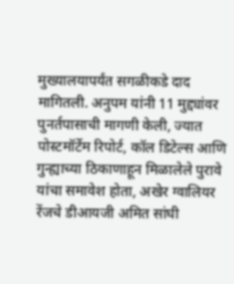मुख्यालयापर्यंत सगळीकडे दाद मागितली. अनुपम यांनी 11 मुद्द्यांवर पुनर्तपासाची मागणी केली, ज्यात पोस्टमॉर्टेम रिपोर्ट, कॉल डिटेल्स आणि गुन्ह्याच्या ठिकाणाहून मिळालेले पुरावे यांचा समावेश होता, अखेर ग्वालियर रेंजचे डीआयजी अमित सांघी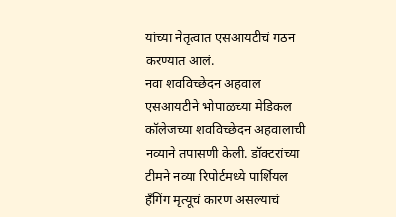यांच्या नेतृत्वात एसआयटीचं गठन करण्यात आलं.
नवा शवविच्छेदन अहवाल
एसआयटीने भोपाळच्या मेडिकल कॉलेजच्या शवविच्छेदन अहवालाची नव्याने तपासणी केली. डॉक्टरांच्या टीमने नव्या रिपोर्टमध्ये पार्शियल हँगिंग मृत्यूचं कारण असल्याचं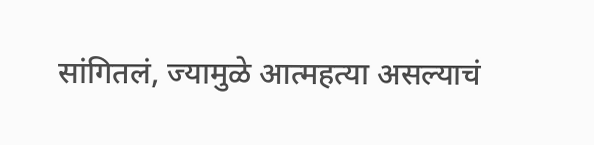सांगितलं, ज्यामुळे आत्महत्या असल्याचं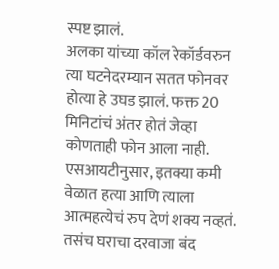स्पष्ट झालं.
अलका यांच्या कॉल रेकॉर्डवरुन त्या घटनेदरम्यान सतत फोनवर होत्या हे उघड झालं. फक्त 20 मिनिटांचं अंतर होतं जेव्हा कोणताही फोन आला नाही. एसआयटीनुसार, इतक्या कमी वेळात हत्या आणि त्याला आत्महत्येचं रुप देणं शक्य नव्हतं. तसंच घराचा दरवाजा बंद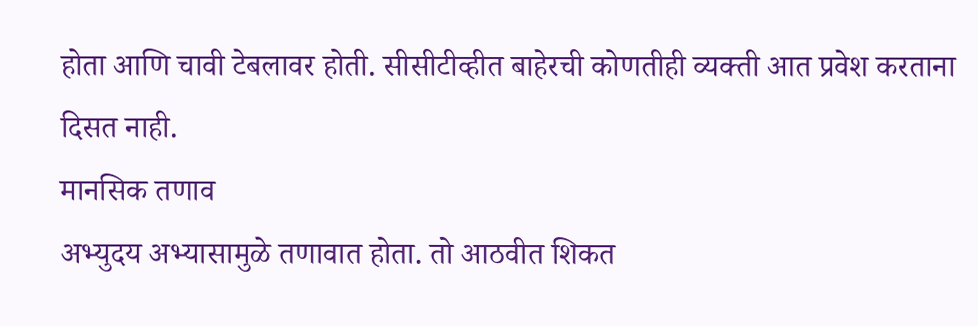होता आणि चावी टेबलावर होती. सीसीटीव्हीत बाहेरची कोणतीही व्यक्ती आत प्रवेश करताना दिसत नाही.
मानसिक तणाव
अभ्युदय अभ्यासामुळे तणावात होता. तो आठवीत शिकत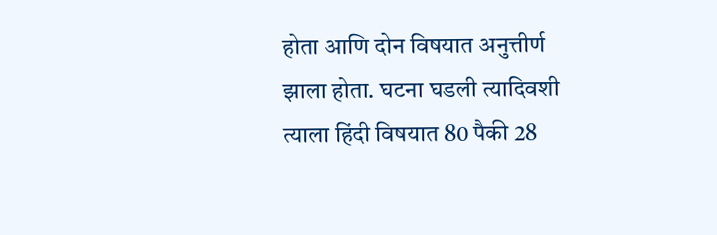होता आणि दोन विषयात अनुत्तीर्ण झाला होता. घटना घडली त्यादिवशी त्याला हिंदी विषयात 80 पैकी 28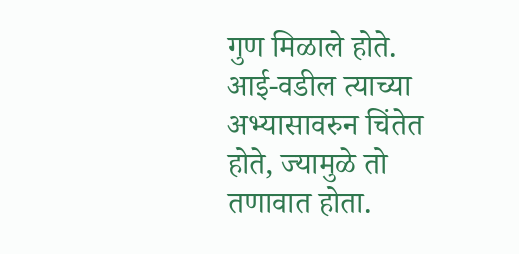गुण मिळाले होते. आई-वडील त्याच्या अभ्यासावरुन चिंतेत होते, ज्यामुळे तो तणावात होता.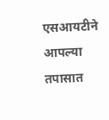एसआयटीने आपल्या तपासात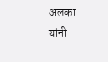अलका यांनी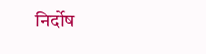निर्दोष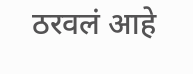ठरवलं आहे